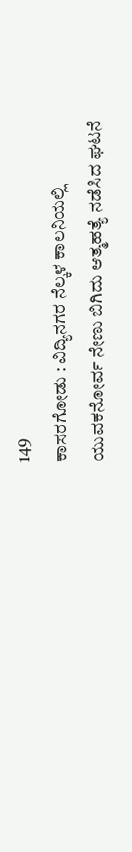149
ಕಾಸರಗೋಡು : ವಿದ್ಯಿನಗರ ನೆಲ್ಕಳ ಕಾಲನಿಯಲ್ಲಿ ಯುವಕನೋರ್ವ ನೇಣು ಬಿಗಿದು ಆತ್ಮಹತ್ಯೆ ನಡೆಸಿದ ಘಟನೆ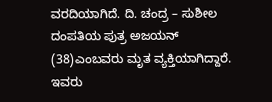ವರದಿಯಾಗಿದೆ. ದಿ. ಚಂದ್ರ – ಸುಶೀಲ ದಂಪತಿಯ ಪುತ್ರ ಅಜಯನ್ (38)ಎಂಬವರು ಮೃತ ವ್ಯಕ್ತಿಯಾಗಿದ್ದಾರೆ.
ಇವರು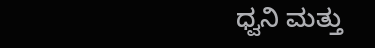ಧ್ವನಿ ಮತ್ತು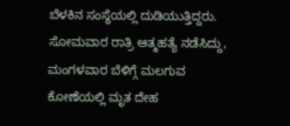ಬೆಳಕಿನ ಸಂಸ್ಥೆಯಲ್ಲಿ ದುಡಿಯುತ್ತಿದ್ದರು. ಸೋಮವಾರ ರಾತ್ರಿ ಆತ್ಮಹತ್ಯೆ ನಡೆಸಿದ್ದು, ಮಂಗಳವಾರ ಬೆಳಿಗ್ಗೆ ಮಲಗುವ ಕೋಣೆಯಲ್ಲಿ ಮೃತ ದೇಹ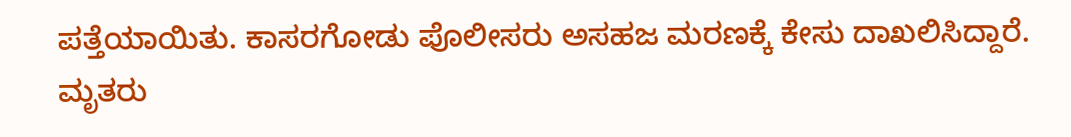ಪತ್ತೆಯಾಯಿತು. ಕಾಸರಗೋಡು ಪೊಲೀಸರು ಅಸಹಜ ಮರಣಕ್ಕೆ ಕೇಸು ದಾಖಲಿಸಿದ್ದಾರೆ. ಮೃತರು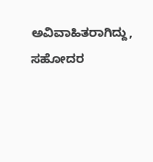ಅವಿವಾಹಿತರಾಗಿದ್ದು, ಸಹೋದರ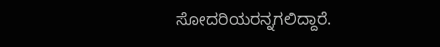ಸೋದರಿಯರನ್ನಗಲಿದ್ದಾರೆ.